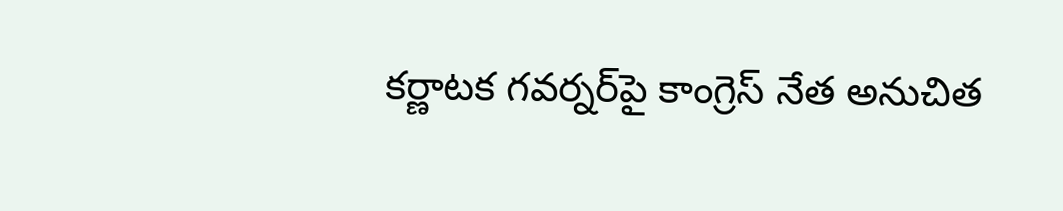కర్ణాటక గవర్నర్‌పై కాంగ్రెస్‌ నేత అనుచిత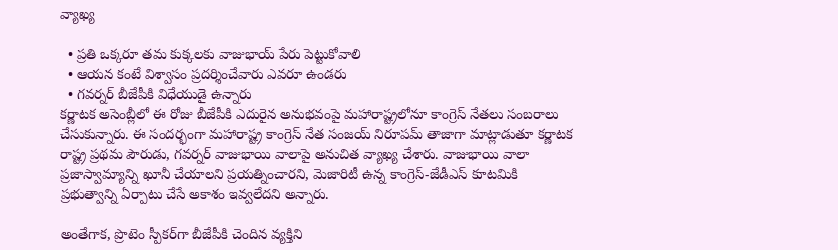వ్యాఖ్య

  • ప్రతి ఒక్కరూ తమ కుక్కలకు వాజుభాయ్‌ పేరు పెట్టుకోవాలి
  • ఆయన కంటే విశ్వాసం ప్రదర్శించేవారు ఎవరూ ఉండరు
  • గవర్నర్ బీజేపీకి విధేయుడై ఉన్నారు
కర్ణాటక అసెంబ్లీలో ఈ రోజు బీజేపీకి ఎదురైన అనుభవంపై మహారాష్ట్రలోనూ కాంగ్రెస్‌ నేతలు సంబరాలు చేసుకున్నారు. ఈ సందర్భంగా మహారాష్ట్ర కాంగ్రెస్ నేత సంజయ్ నిరూపమ్ తాజాగా మాట్లాడుతూ కర్ణాటక రాష్ట్ర ప్రథమ పౌరుడు, గవర్నర్ వాజుభాయి వాలాపై అనుచిత వ్యాఖ్య చేశారు. వాజుభాయి వాలా ప్రజాస్వామ్యాన్ని ఖూనీ చేయాలని ప్రయత్నించారని, మెజారిటీ ఉన్న కాంగ్రెస్-జేడీఎస్ కూటమికి ప్రభుత్వాన్ని ఏర్పాటు చేసే అకాశం ఇవ్వలేదని అన్నారు.

అంతేగాక, ప్రొటెం స్పీకర్‌గా బీజేపీకి చెందిన వ్యక్తిని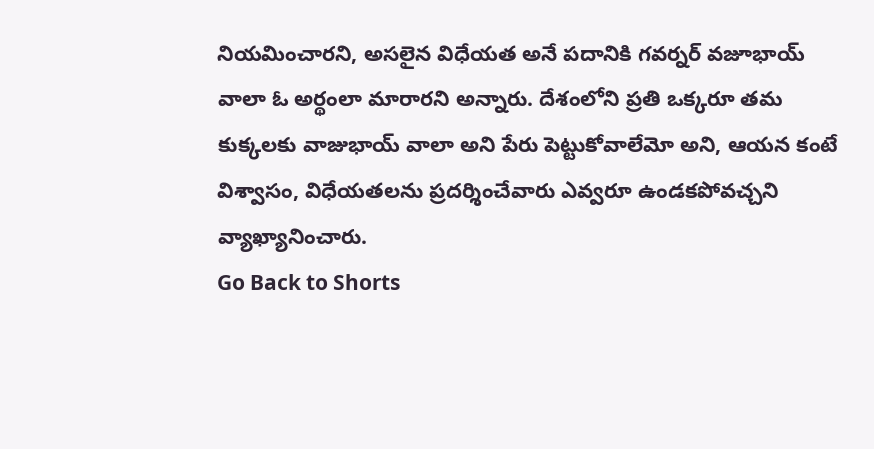నియమించారని, అసలైన విధేయత అనే పదానికి గవర్నర్ వజూభాయ్ వాలా ఓ అర్థంలా మారారని అన్నారు. దేశంలోని ప్రతి ఒక్కరూ తమ కుక్కలకు వాజుభాయ్‌ వాలా అని పేరు పెట్టుకోవాలేమో అని, ఆయన కంటే విశ్వాసం, విధేయతలను ప్రదర్శించేవారు ఎవ్వరూ ఉండకపోవచ్చని వ్యాఖ్యానించారు.
Go Back to Shorts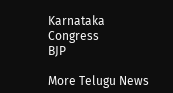Karnataka
Congress
BJP

More Telugu News